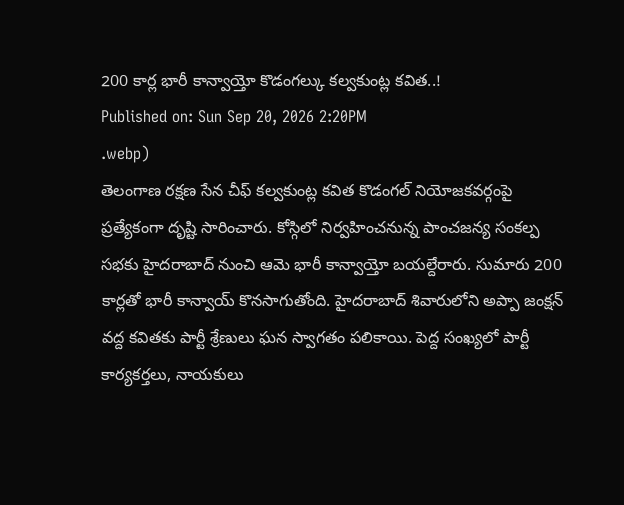200 కార్ల భారీ కాన్వాయ్తో కొడంగల్కు కల్వకుంట్ల కవిత..!
Published on: Sun Sep 20, 2026 2:20PM
.webp)
తెలంగాణ రక్షణ సేన చీఫ్ కల్వకుంట్ల కవిత కొడంగల్ నియోజకవర్గంపై ప్రత్యేకంగా దృష్టి సారించారు. కోస్గిలో నిర్వహించనున్న పాంచజన్య సంకల్ప సభకు హైదరాబాద్ నుంచి ఆమె భారీ కాన్వాయ్తో బయల్దేరారు. సుమారు 200 కార్లతో భారీ కాన్వాయ్ కొనసాగుతోంది. హైదరాబాద్ శివారులోని అప్పా జంక్షన్ వద్ద కవితకు పార్టీ శ్రేణులు ఘన స్వాగతం పలికాయి. పెద్ద సంఖ్యలో పార్టీ కార్యకర్తలు, నాయకులు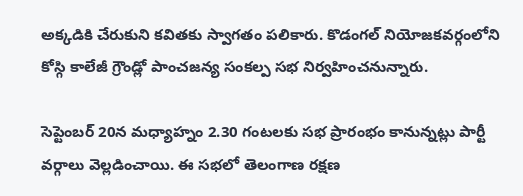అక్కడికి చేరుకుని కవితకు స్వాగతం పలికారు. కొడంగల్ నియోజకవర్గంలోని కోస్గి కాలేజీ గ్రౌండ్లో పాంచజన్య సంకల్ప సభ నిర్వహించనున్నారు.

సెప్టెంబర్ 20న మధ్యాహ్నం 2.30 గంటలకు సభ ప్రారంభం కానున్నట్లు పార్టీ వర్గాలు వెల్లడించాయి. ఈ సభలో తెలంగాణ రక్షణ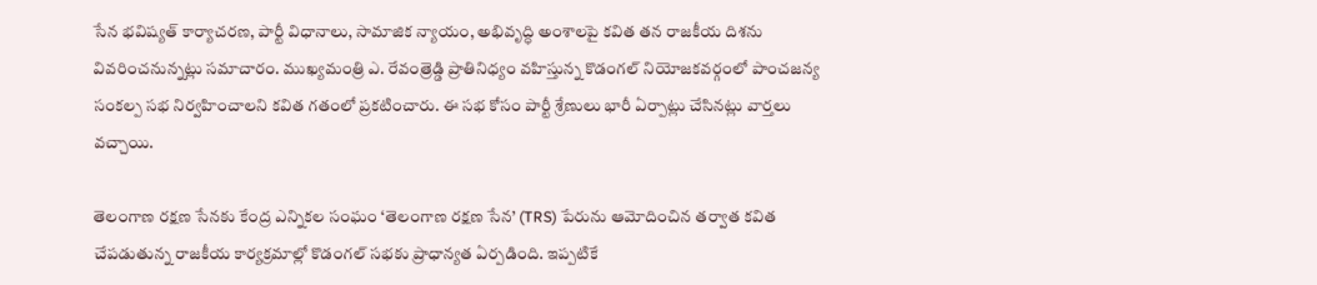సేన భవిష్యత్ కార్యాచరణ, పార్టీ విధానాలు, సామాజిక న్యాయం, అభివృద్ధి అంశాలపై కవిత తన రాజకీయ దిశను వివరించనున్నట్లు సమాచారం. ముఖ్యమంత్రి ఎ. రేవంత్రెడ్డి ప్రాతినిధ్యం వహిస్తున్న కొడంగల్ నియోజకవర్గంలో పాంచజన్య సంకల్ప సభ నిర్వహించాలని కవిత గతంలో ప్రకటించారు. ఈ సభ కోసం పార్టీ శ్రేణులు భారీ ఏర్పాట్లు చేసినట్లు వార్తలు వచ్చాయి.

తెలంగాణ రక్షణ సేనకు కేంద్ర ఎన్నికల సంఘం ‘తెలంగాణ రక్షణ సేన’ (TRS) పేరును ఆమోదించిన తర్వాత కవిత చేపడుతున్న రాజకీయ కార్యక్రమాల్లో కొడంగల్ సభకు ప్రాధాన్యత ఏర్పడింది. ఇప్పటికే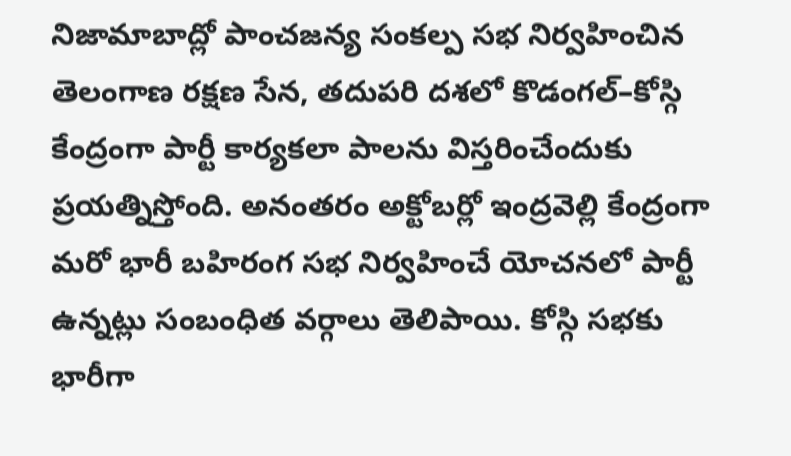నిజామాబాద్లో పాంచజన్య సంకల్ప సభ నిర్వహించిన తెలంగాణ రక్షణ సేన, తదుపరి దశలో కొడంగల్–కోస్గి కేంద్రంగా పార్టీ కార్యకలా పాలను విస్తరించేందుకు ప్రయత్నిస్తోంది. అనంతరం అక్టోబర్లో ఇంద్రవెల్లి కేంద్రంగా మరో భారీ బహిరంగ సభ నిర్వహించే యోచనలో పార్టీ ఉన్నట్లు సంబంధిత వర్గాలు తెలిపాయి. కోస్గి సభకు భారీగా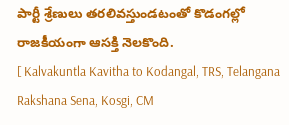పార్టీ శ్రేణులు తరలివస్తుండటంతో కొడంగల్లో రాజకీయంగా ఆసక్తి నెలకొంది.
[ Kalvakuntla Kavitha to Kodangal, TRS, Telangana Rakshana Sena, Kosgi, CM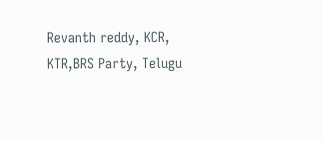Revanth reddy, KCR, KTR,BRS Party, Telugu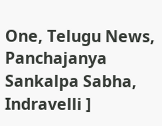One, Telugu News, Panchajanya Sankalpa Sabha, Indravelli ]